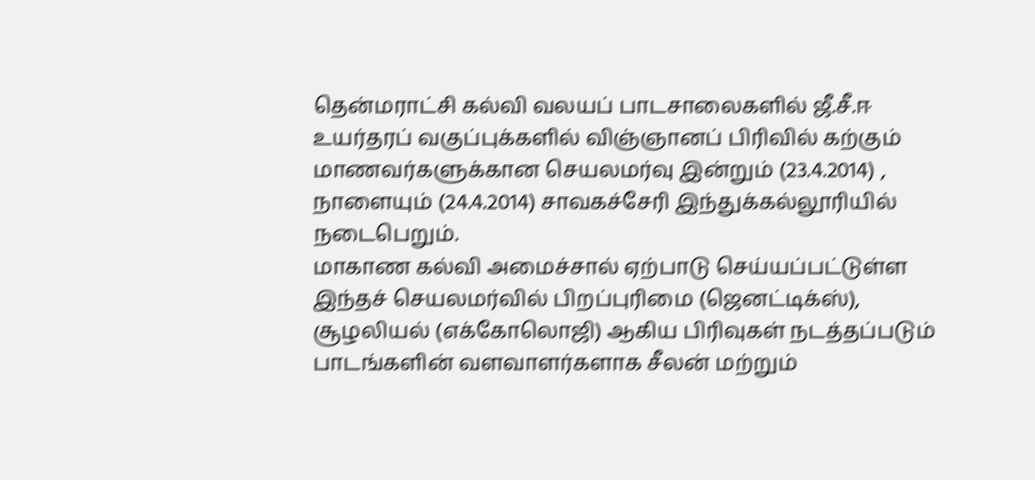தென்மராட்சி கல்வி வலயப் பாடசாலைகளில் ஜீ.சீ.ஈ உயர்தரப் வகுப்புக்களில் விஞ்ஞானப் பிரிவில் கற்கும் மாணவர்களுக்கான செயலமர்வு இன்றும் (23.4.2014) , நாளையும் (24.4.2014) சாவகச்சேரி இந்துக்கல்லூரியில் நடைபெறும்.
மாகாண கல்வி அமைச்சால் ஏற்பாடு செய்யப்பட்டுள்ள இந்தச் செயலமர்வில் பிறப்புரிமை (ஜெனட்டிக்ஸ்), சூழலியல் (எக்கோலொஜி) ஆகிய பிரிவுகள் நடத்தப்படும் பாடங்களின் வளவாளர்களாக சீலன் மற்றும்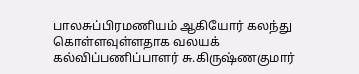பாலசுப்பிரமணியம் ஆகியோர் கலந்து கொள்ளவுள்ளதாக வலயக் கல்விப்பணிப்பாளர் சு.கிருஷ்ணகுமார்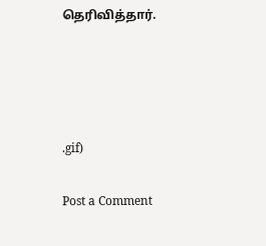தெரிவித்தார்.




.gif)

Post a Comment